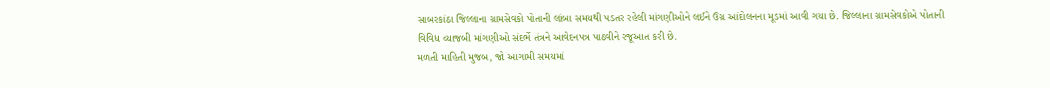સાબરકાંઠા જિલ્લાના ગ્રામસેવકો પોતાની લાંબા સમયથી પડતર રહેલી માંગણીઓને લઈને ઉગ્ર આંદોલનના મૂડમાં આવી ગયા છે. જિલ્લાના ગ્રામસેવકોએ પોતાની વિવિધ વ્યાજબી માંગણીઓ સંદર્ભે તંત્રને આવેદનપત્ર પાઠવીને રજૂઆત કરી છે.
મળતી માહિતી મુજબ, જો આગામી સમયમાં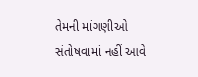તેમની માંગણીઓ સંતોષવામાં નહીં આવે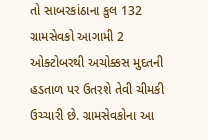તો સાબરકાંઠાના કુલ 132 ગ્રામસેવકો આગામી 2 ઓક્ટોબરથી અચોક્કસ મુદતની હડતાળ પર ઉતરશે તેવી ચીમકી ઉચ્ચારી છે. ગ્રામસેવકોના આ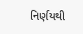નિર્ણયથી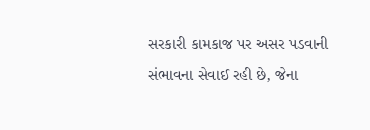સરકારી કામકાજ પર અસર પડવાની સંભાવના સેવાઈ રહી છે, જેના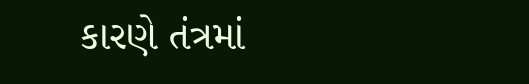કારણે તંત્રમાં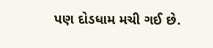પણ દોડધામ મચી ગઈ છે.